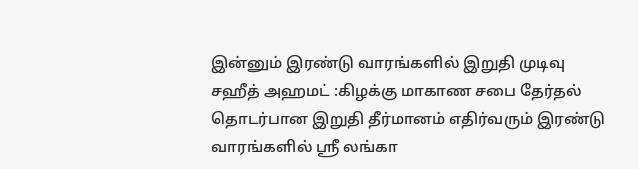இன்னும் இரண்டு வாரங்களில் இறுதி முடிவு
சஹீத் அஹமட் :கிழக்கு மாகாண சபை தேர்தல் தொடர்பான இறுதி தீர்மானம் எதிர்வரும் இரண்டு வாரங்களில் ஸ்ரீ லங்கா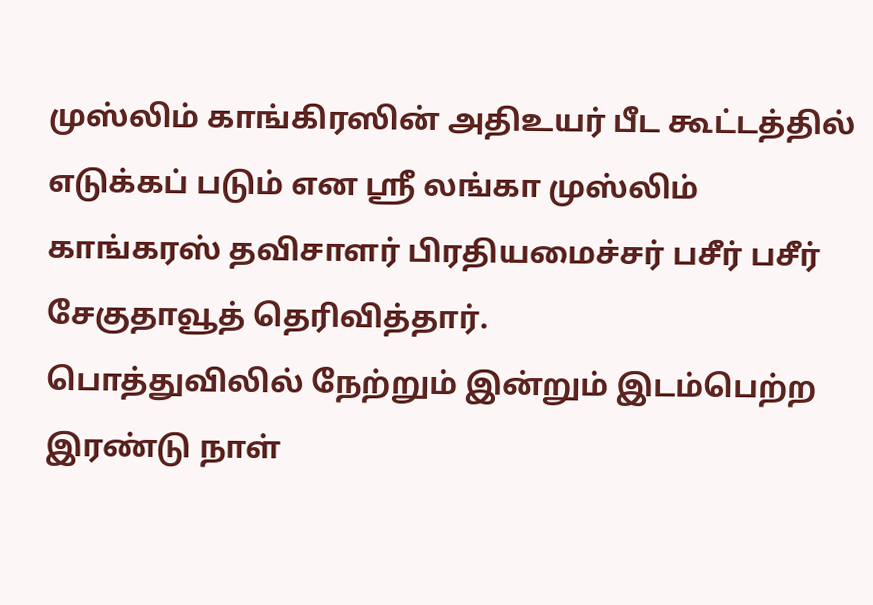முஸ்லிம் காங்கிரஸின் அதிஉயர் பீட கூட்டத்தில் எடுக்கப் படும் என ஸ்ரீ லங்கா முஸ்லிம் காங்கரஸ் தவிசாளர் பிரதியமைச்சர் பசீர் பசீர் சேகுதாவூத் தெரிவித்தார்.
பொத்துவிலில் நேற்றும் இன்றும் இடம்பெற்ற இரண்டு நாள்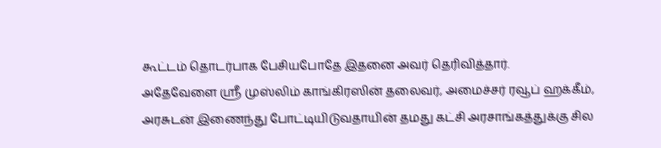கூட்டம் தொடர்பாக பேசியபோதே இதனை அவர் தெரிவித்தார்.
அதேவேளை ஸ்ரீ முஸ்லிம் காங்கிரஸின் தலைவர், அமைச்சர் ரவூப் ஹக்கீம், அரசுடன் இணைந்து போட்டியிடுவதாயின் தமது கட்சி அரசாங்கத்துக்கு சில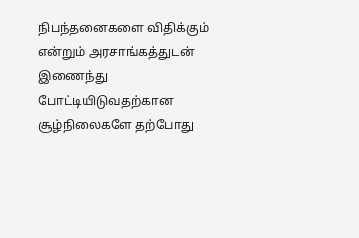நிபந்தனைகளை விதிக்கும் என்றும் அரசாங்கத்துடன் இணைந்து போட்டியிடுவதற்கான சூழ்நிலைகளே தற்போது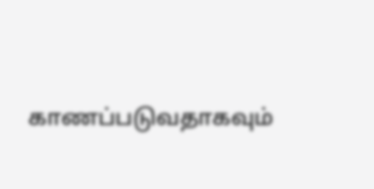காணப்படுவதாகவும்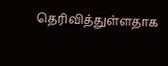தெரிவித்துள்ளதாக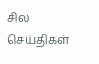சில செய்திகள்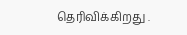தெரிவிக்கிறது .